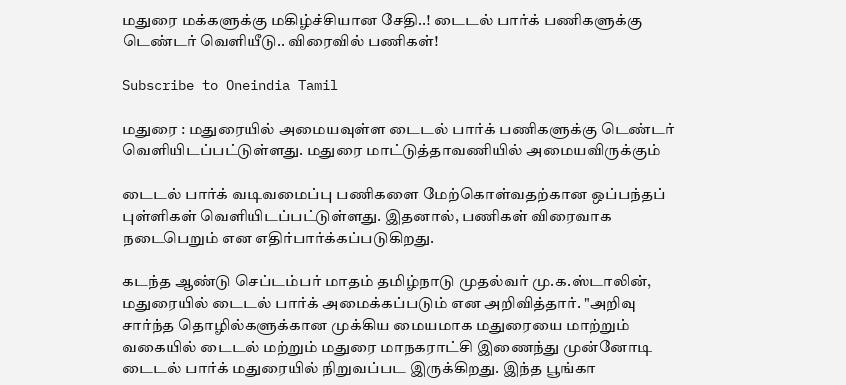மதுரை மக்களுக்கு மகிழ்ச்சியான சேதி..! டைடல் பார்க் பணிகளுக்கு டெண்டர் வெளியீடு.. விரைவில் பணிகள்!

Subscribe to Oneindia Tamil

மதுரை : மதுரையில் அமையவுள்ள டைடல் பார்க் பணிகளுக்கு டெண்டர் வெளியிடப்பட்டுள்ளது. மதுரை மாட்டுத்தாவணியில் அமையவிருக்கும்

டைடல் பார்க் வடிவமைப்பு பணிகளை மேற்கொள்வதற்கான ஒப்பந்தப் புள்ளிகள் வெளியிடப்பட்டுள்ளது. இதனால், பணிகள் விரைவாக நடைபெறும் என எதிர்பார்க்கப்படுகிறது.

கடந்த ஆண்டு செப்டம்பர் மாதம் தமிழ்நாடு முதல்வர் மு.க.ஸ்டாலின், மதுரையில் டைடல் பார்க் அமைக்கப்படும் என அறிவித்தார். "அறிவு சார்ந்த தொழில்களுக்கான முக்கிய மையமாக மதுரையை மாற்றும் வகையில் டைடல் மற்றும் மதுரை மாநகராட்சி இணைந்து முன்னோடி டைடல் பார்க் மதுரையில் நிறுவப்பட இருக்கிறது. இந்த பூங்கா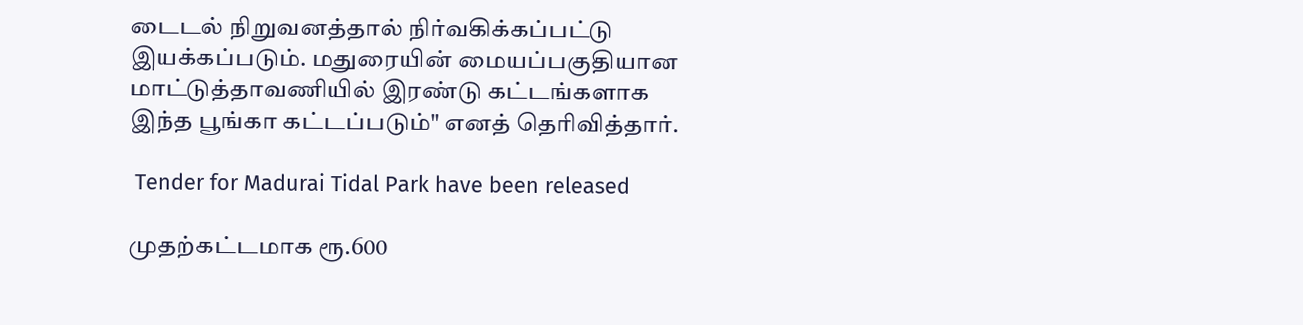டைடல் நிறுவனத்தால் நிர்வகிக்கப்பட்டு இயக்கப்படும். மதுரையின் மையப்பகுதியான மாட்டுத்தாவணியில் இரண்டு கட்டங்களாக இந்த பூங்கா கட்டப்படும்" எனத் தெரிவித்தார்.

 Tender for Madurai Tidal Park have been released

முதற்கட்டமாக ரூ.600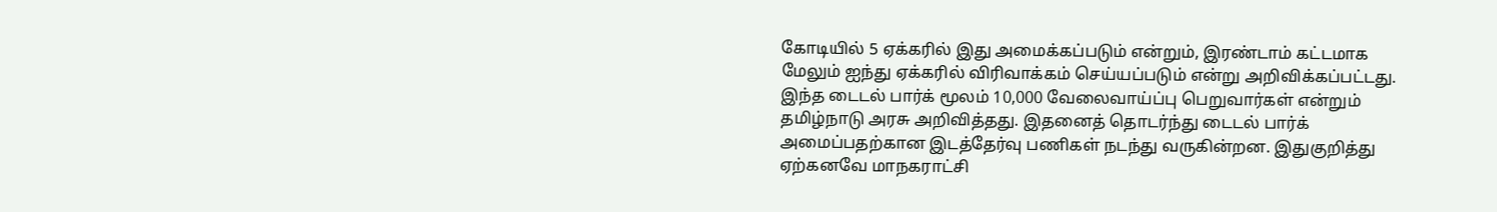கோடியில் 5 ஏக்கரில் இது அமைக்கப்படும் என்றும், இரண்டாம் கட்டமாக மேலும் ஐந்து ஏக்கரில் விரிவாக்கம் செய்யப்படும் என்று அறிவிக்கப்பட்டது. இந்த டைடல் பார்க் மூலம் 10,000 வேலைவாய்ப்பு பெறுவார்கள் என்றும் தமிழ்நாடு அரசு அறிவித்தது. இதனைத் தொடர்ந்து டைடல் பார்க் அமைப்பதற்கான இடத்தேர்வு பணிகள் நடந்து வருகின்றன. இதுகுறித்து ஏற்கனவே மாநகராட்சி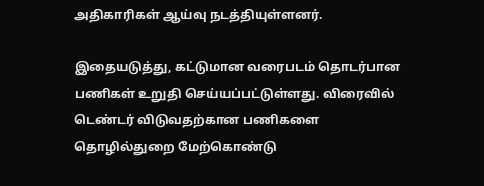அதிகாரிகள் ஆய்வு நடத்தியுள்ளனர்.

இதையடுத்து, கட்டுமான வரைபடம் தொடர்பான பணிகள் உறுதி செய்யப்பட்டுள்ளது. விரைவில் டெண்டர் விடுவதற்கான பணிகளை தொழில்துறை மேற்கொண்டு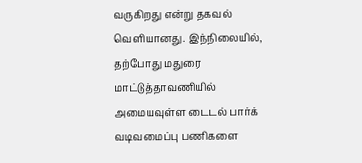வருகிறது என்று தகவல் வெளியானது. இந்நிலையில், தற்போது மதுரை மாட்டுத்தாவணியில் அமையவுள்ள டைடல் பார்க் வடிவமைப்பு பணிகளை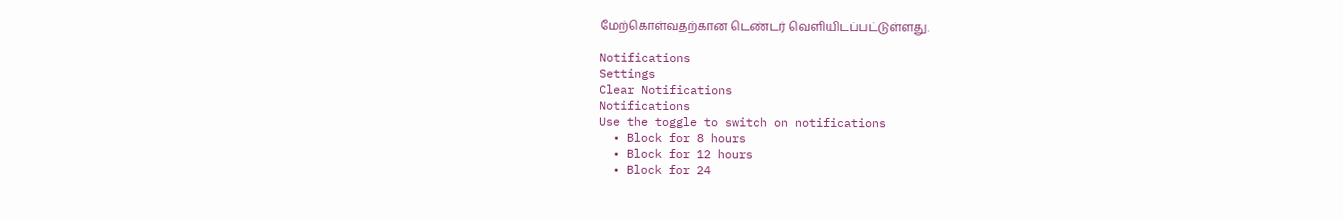மேற்கொள்வதற்கான டெண்டர் வெளியிடப்பட்டுள்ளது.

Notifications
Settings
Clear Notifications
Notifications
Use the toggle to switch on notifications
  • Block for 8 hours
  • Block for 12 hours
  • Block for 24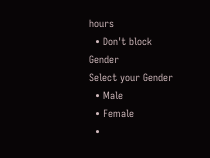hours
  • Don't block
Gender
Select your Gender
  • Male
  • Female
  •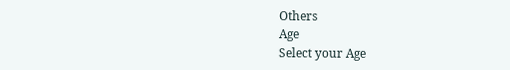Others
Age
Select your Age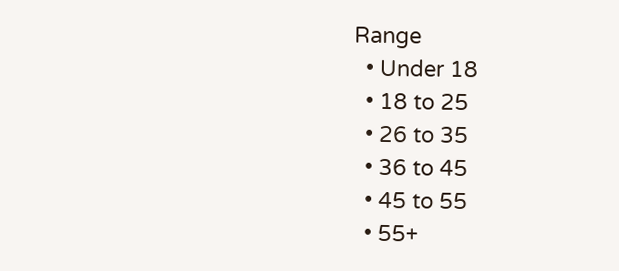Range
  • Under 18
  • 18 to 25
  • 26 to 35
  • 36 to 45
  • 45 to 55
  • 55+